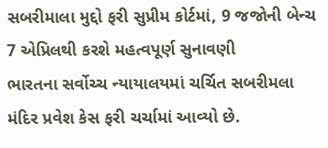સબરીમાલા મુદ્દો ફરી સુપ્રીમ કોર્ટમાં, 9 જજોની બેન્ચ 7 એપ્રિલથી કરશે મહત્વપૂર્ણ સુનાવણી
ભારતના સર્વોચ્ચ ન્યાયાલયમાં ચર્ચિત સબરીમલા મંદિર પ્રવેશ કેસ ફરી ચર્ચામાં આવ્યો છે.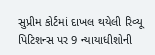સુપ્રીમ કોર્ટમાં દાખલ થયેલી રિવ્યૂ પિટિશન્સ પર 9 ન્યાયાધીશોની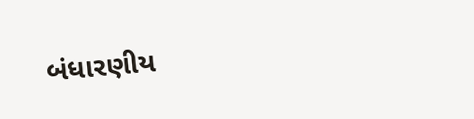બંધારણીય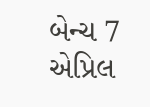બેન્ચ 7 એપ્રિલ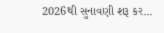2026થી સુનાવણી શરૂ કર...